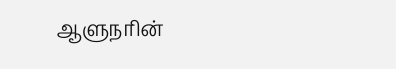ஆளுநரின்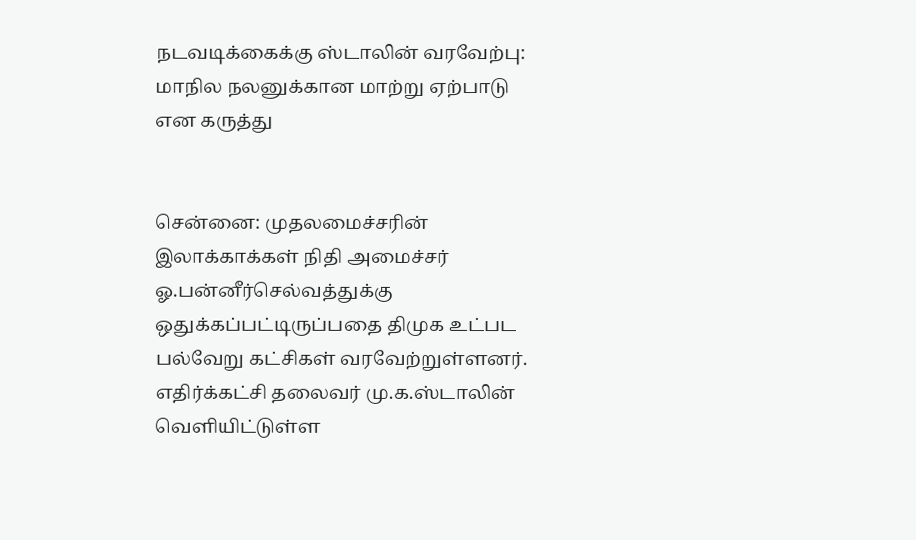நடவடிக்கைக்கு ஸ்டாலின் வரவேற்பு: மாநில நலனுக்கான மாற்று ஏற்பாடு என கருத்து


சென்னை: முதலமைச்சரின் இலாக்காக்கள் நிதி அமைச்சர் ஓ.பன்னீர்செல்வத்துக்கு ஒதுக்கப்பட்டிருப்பதை திமுக உட்பட பல்வேறு கட்சிகள் வரவேற்றுள்ளனர். எதிர்க்கட்சி தலைவர் மு.க.ஸ்டாலின் வெளியிட்டுள்ள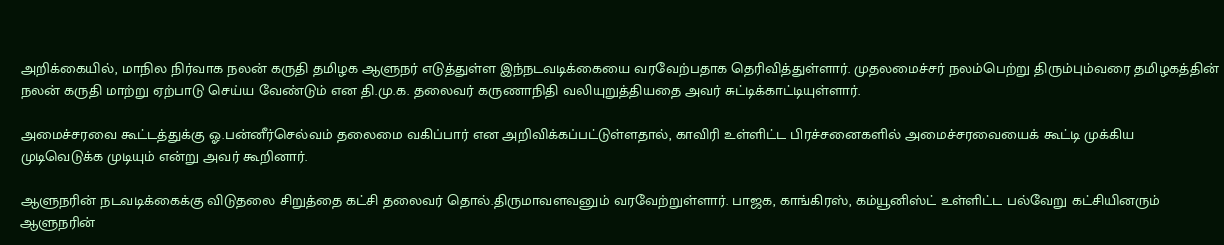அறிக்கையில், மாநில நிர்வாக நலன் கருதி தமிழக ஆளுநர் எடுத்துள்ள இந்நடவடிக்கையை வரவேற்பதாக தெரிவித்துள்ளார். முதலமைச்சர் நலம்பெற்று திரும்பும்வரை தமிழகத்தின் நலன் கருதி மாற்று ஏற்பாடு செய்ய வேண்டும் என தி.மு.க. தலைவர் கருணாநிதி வலியுறுத்தியதை அவர் சுட்டிக்காட்டியுள்ளார்.

அமைச்சரவை கூட்டத்துக்கு ஓ.பன்னீர்செல்வம் தலைமை வகிப்பார் என அறிவிக்கப்பட்டுள்ளதால், காவிரி உள்ளிட்ட பிரச்சனைகளில் அமைச்சரவையைக் கூட்டி முக்கிய முடிவெடுக்க முடியும் என்று அவர் கூறினார்.

ஆளுநரின் நடவடிக்கைக்கு விடுதலை சிறுத்தை கட்சி தலைவர் தொல்.திருமாவளவனும் வரவேற்றுள்ளார். பாஜக, காங்கிரஸ், கம்யூனிஸ்ட் உள்ளிட்ட பல்வேறு கட்சியினரும் ஆளுநரின்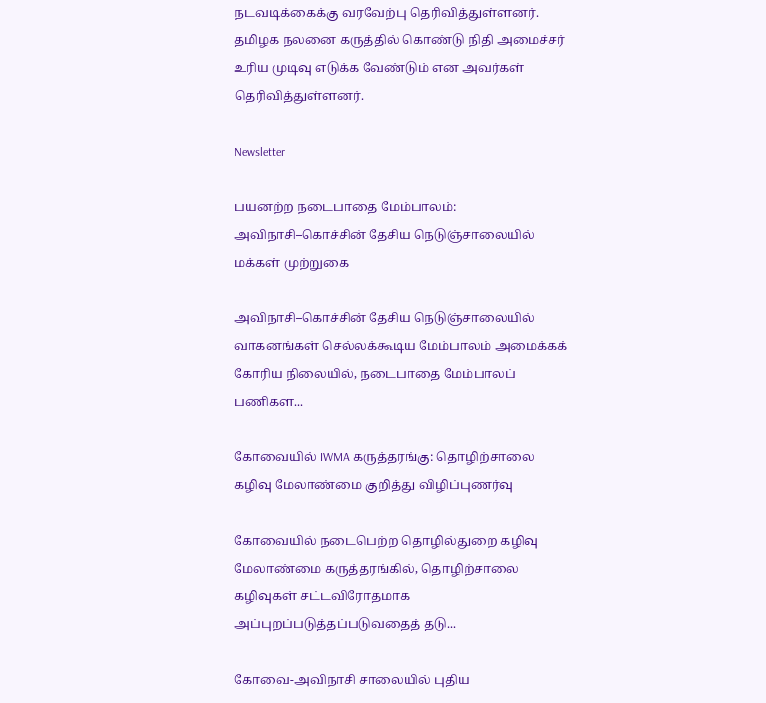நடவடிக்கைக்கு வரவேற்பு தெரிவித்துள்ளனர். தமிழக நலனை கருத்தில் கொண்டு நிதி அமைச்சர் உரிய முடிவு எடுக்க வேண்டும் என அவர்கள் தெரிவித்துள்ளனர்.

Newsletter

பயனற்ற நடைபாதை மேம்பாலம்: அவிநாசி–கொச்சின் தேசிய நெடுஞ்சாலையில் மக்கள் முற்றுகை

அவிநாசி–கொச்சின் தேசிய நெடுஞ்சாலையில் வாகனங்கள் செல்லக்கூடிய மேம்பாலம் அமைக்கக் கோரிய நிலையில், நடைபாதை மேம்பாலப் பணிகள...

கோவையில் IWMA கருத்தரங்கு: தொழிற்சாலை கழிவு மேலாண்மை குறித்து விழிப்புணர்வு

கோவையில் நடைபெற்ற தொழில்துறை கழிவு மேலாண்மை கருத்தரங்கில், தொழிற்சாலை கழிவுகள் சட்டவிரோதமாக அப்புறப்படுத்தப்படுவதைத் தடு...

கோவை-அவிநாசி சாலையில் புதிய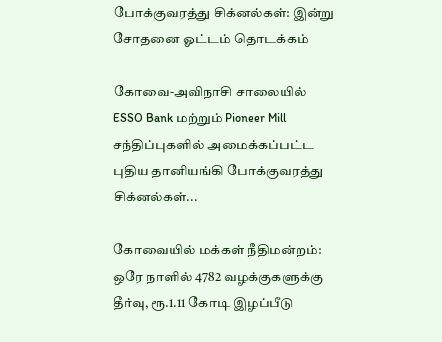போக்குவரத்து சிக்னல்கள்: இன்று சோதனை ஓட்டம் தொடக்கம்

கோவை-அவிநாசி சாலையில் ESSO Bank மற்றும் Pioneer Mill சந்திப்புகளில் அமைக்கப்பட்ட புதிய தானியங்கி போக்குவரத்து சிக்னல்கள்...

கோவையில் மக்கள் நீதிமன்றம்: ஒரே நாளில் 4782 வழக்குகளுக்கு தீர்வு, ரூ.1.11 கோடி இழப்பீடு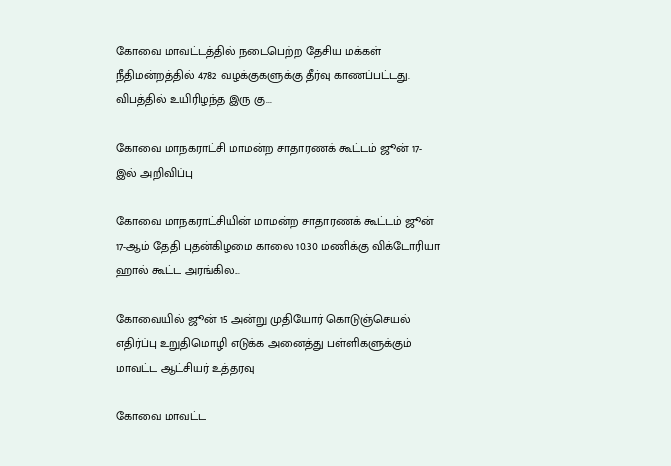கோவை மாவட்டத்தில் நடைபெற்ற தேசிய மக்கள் நீதிமன்றத்தில் 4782 வழக்குகளுக்கு தீர்வு காணப்பட்டது. விபத்தில் உயிரிழந்த இரு கு...

கோவை மாநகராட்சி மாமன்ற சாதாரணக் கூட்டம் ஜூன் 17-இல் அறிவிப்பு

கோவை மாநகராட்சியின் மாமன்ற சாதாரணக் கூட்டம் ஜூன் 17-ஆம் தேதி புதன்கிழமை காலை 10.30 மணிக்கு விக்டோரியா ஹால் கூட்ட அரங்கில...

கோவையில் ஜூன் 15 அன்று முதியோர் கொடுஞ்செயல் எதிர்ப்பு உறுதிமொழி எடுக்க அனைத்து பள்ளிகளுக்கும் மாவட்ட ஆட்சியர் உத்தரவு

கோவை மாவட்ட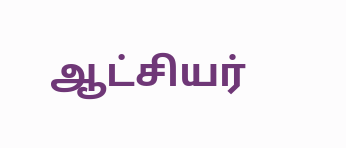ஆட்சியர்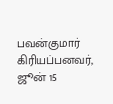பவன்குமார் கிரியப்பனவர், ஜூன் 15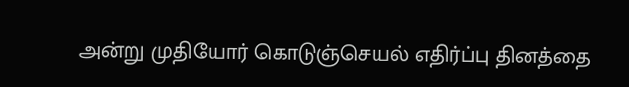அன்று முதியோர் கொடுஞ்செயல் எதிர்ப்பு தினத்தை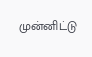முன்னிட்டு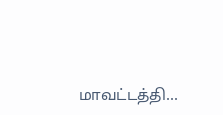மாவட்டத்தி...